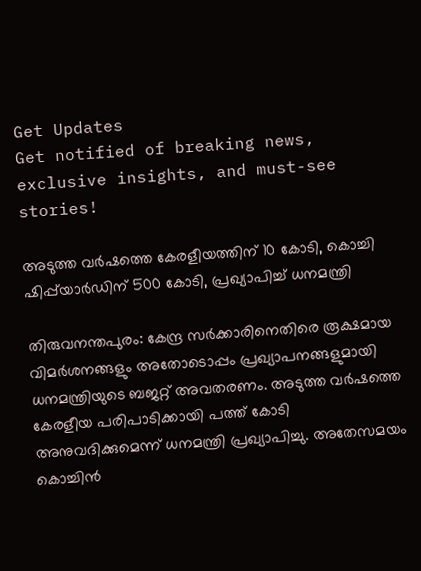Get Updates
Get notified of breaking news, exclusive insights, and must-see stories!

അടുത്ത വര്‍ഷത്തെ കേരളീയത്തിന് 10 കോടി, കൊച്ചി ഷിപ്പ്‌യാര്‍ഡിന് 500 കോടി, പ്രഖ്യാപിച്ച് ധനമന്ത്രി

തിരുവനന്തപുരം: കേന്ദ്ര സര്‍ക്കാരിനെതിരെ രൂക്ഷമായ വിമര്‍ശനങ്ങളും അതോടൊപ്പം പ്രഖ്യാപനങ്ങളുമായി ധനമന്ത്രിയുടെ ബജറ്റ് അവതരണം. അടുത്ത വര്‍ഷത്തെ കേരളീയ പരിപാടിക്കായി പത്ത് കോടി അനുവദിക്കുമെന്ന് ധനമന്ത്രി പ്രഖ്യാപിച്ചു. അതേസമയം കൊച്ചിന്‍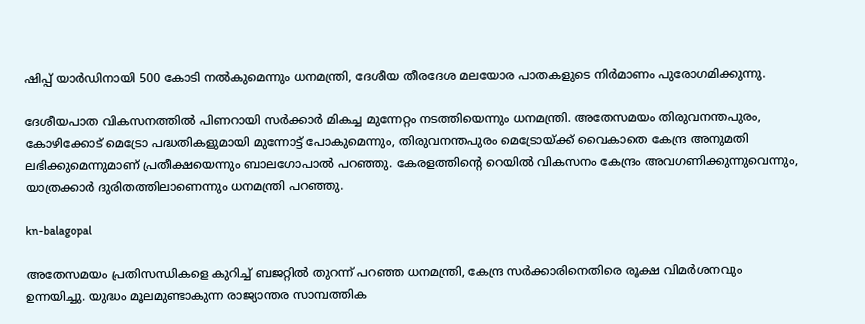ഷിപ്പ് യാര്‍ഡിനായി 500 കോടി നല്‍കുമെന്നും ധനമന്ത്രി, ദേശീയ തീരദേശ മലയോര പാതകളുടെ നിര്‍മാണം പുരോഗമിക്കുന്നു.

ദേശീയപാത വികസനത്തില്‍ പിണറായി സര്‍ക്കാര്‍ മികച്ച മുന്നേറ്റം നടത്തിയെന്നും ധനമന്ത്രി. അതേസമയം തിരുവനന്തപുരം, കോഴിക്കോട് മെട്രോ പദ്ധതികളുമായി മുന്നോട്ട് പോകുമെന്നും, തിരുവനന്തപുരം മെട്രോയ്ക്ക് വൈകാതെ കേന്ദ്ര അനുമതി ലഭിക്കുമെന്നുമാണ് പ്രതീക്ഷയെന്നും ബാലഗോപാല്‍ പറഞ്ഞു. കേരളത്തിന്റെ റെയില്‍ വികസനം കേന്ദ്രം അവഗണിക്കുന്നുവെന്നും, യാത്രക്കാര്‍ ദുരിതത്തിലാണെന്നും ധനമന്ത്രി പറഞ്ഞു.

kn-balagopal

അതേസമയം പ്രതിസന്ധികളെ കുറിച്ച് ബജറ്റില്‍ തുറന്ന് പറഞ്ഞ ധനമന്ത്രി, കേന്ദ്ര സര്‍ക്കാരിനെതിരെ രൂക്ഷ വിമര്‍ശനവും ഉന്നയിച്ചു. യുദ്ധം മൂലമുണ്ടാകുന്ന രാജ്യാന്തര സാമ്പത്തിക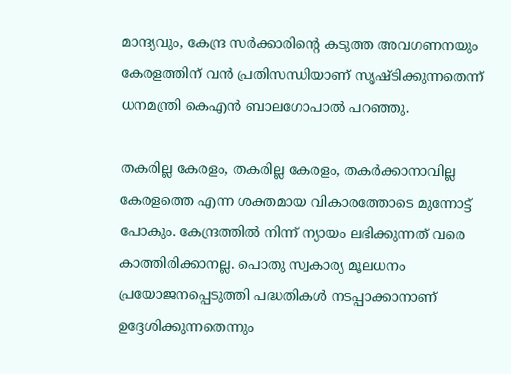മാന്ദ്യവും, കേന്ദ്ര സര്‍ക്കാരിന്റെ കടുത്ത അവഗണനയും കേരളത്തിന് വന്‍ പ്രതിസന്ധിയാണ് സൃഷ്ടിക്കുന്നതെന്ന് ധനമന്ത്രി കെഎന്‍ ബാലഗോപാല്‍ പറഞ്ഞു.

തകരില്ല കേരളം, തകരില്ല കേരളം, തകര്‍ക്കാനാവില്ല കേരളത്തെ എന്ന ശക്തമായ വികാരത്തോടെ മുന്നോട്ട് പോകും. കേന്ദ്രത്തില്‍ നിന്ന് ന്യായം ലഭിക്കുന്നത് വരെ കാത്തിരിക്കാനല്ല. പൊതു സ്വകാര്യ മൂലധനം പ്രയോജനപ്പെടുത്തി പദ്ധതികള്‍ നടപ്പാക്കാനാണ് ഉദ്ദേശിക്കുന്നതെന്നും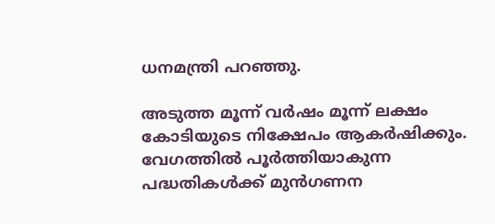ധനമന്ത്രി പറഞ്ഞു.

അടുത്ത മൂന്ന് വര്‍ഷം മൂന്ന് ലക്ഷം കോടിയുടെ നിക്ഷേപം ആകര്‍ഷിക്കും. വേഗത്തില്‍ പൂര്‍ത്തിയാകുന്ന പദ്ധതികള്‍ക്ക് മുന്‍ഗണന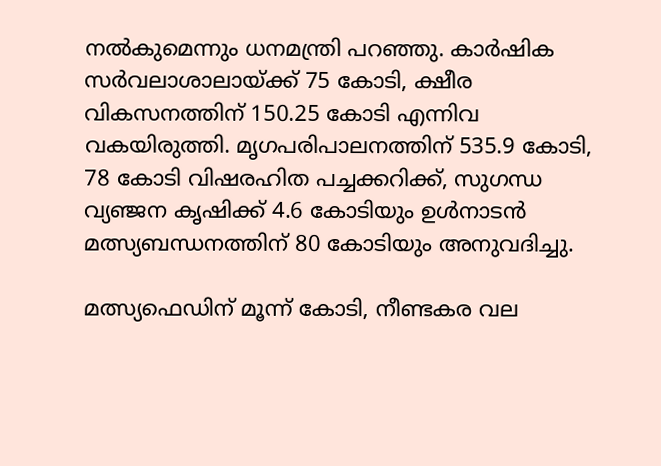നല്‍കുമെന്നും ധനമന്ത്രി പറഞ്ഞു. കാര്‍ഷിക സര്‍വലാശാലായ്ക്ക് 75 കോടി, ക്ഷീര വികസനത്തിന് 150.25 കോടി എന്നിവ വകയിരുത്തി. മൃഗപരിപാലനത്തിന് 535.9 കോടി, 78 കോടി വിഷരഹിത പച്ചക്കറിക്ക്, സുഗന്ധ വ്യഞ്ജന കൃഷിക്ക് 4.6 കോടിയും ഉള്‍നാടന്‍ മത്സ്യബന്ധനത്തിന് 80 കോടിയും അനുവദിച്ചു.

മത്സ്യഫെഡിന് മൂന്ന് കോടി, നീണ്ടകര വല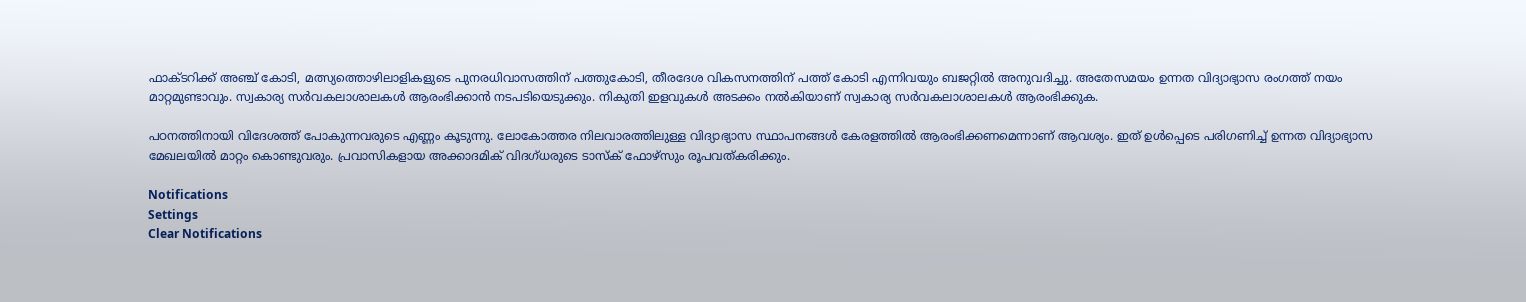ഫാക്ടറിക്ക് അഞ്ച് കോടി, മത്സ്യത്തൊഴിലാളികളുടെ പുനരധിവാസത്തിന് പത്തുകോടി, തീരദേശ വികസനത്തിന് പത്ത് കോടി എന്നിവയും ബജറ്റില്‍ അനുവദിച്ചു. അതേസമയം ഉന്നത വിദ്യാഭ്യാസ രംഗത്ത് നയം മാറ്റമുണ്ടാവും. സ്വകാര്യ സര്‍വകലാശാലകള്‍ ആരംഭിക്കാന്‍ നടപടിയെടുക്കും. നികുതി ഇളവുകള്‍ അടക്കം നല്‍കിയാണ് സ്വകാര്യ സര്‍വകലാശാലകള്‍ ആരംഭിക്കുക.

പഠനത്തിനായി വിദേശത്ത് പോകുന്നവരുടെ എണ്ണം കൂടുന്നു. ലോകോത്തര നിലവാരത്തിലുള്ള വിദ്യാഭ്യാസ സ്ഥാപനങ്ങള്‍ കേരളത്തില്‍ ആരംഭിക്കണമെന്നാണ് ആവശ്യം. ഇത് ഉള്‍പ്പെടെ പരിഗണിച്ച് ഉന്നത വിദ്യാഭ്യാസ മേഖലയില്‍ മാറ്റം കൊണ്ടുവരും. പ്രവാസികളായ അക്കാദമിക് വിദഗ്ധരുടെ ടാസ്‌ക് ഫോഴ്‌സും രൂപവത്കരിക്കും.

Notifications
Settings
Clear Notifications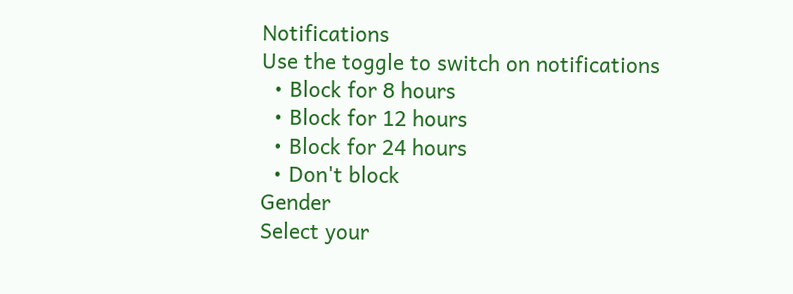Notifications
Use the toggle to switch on notifications
  • Block for 8 hours
  • Block for 12 hours
  • Block for 24 hours
  • Don't block
Gender
Select your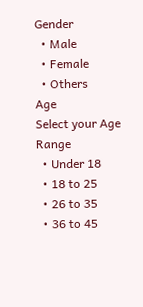Gender
  • Male
  • Female
  • Others
Age
Select your Age Range
  • Under 18
  • 18 to 25
  • 26 to 35
  • 36 to 45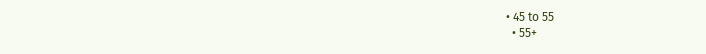• 45 to 55
  • 55+